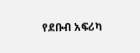የደቡብ አፍሪካ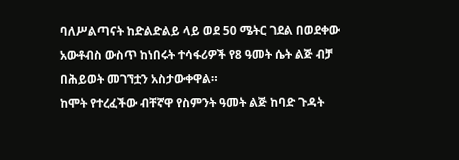ባለሥልጣናት ከድልድልይ ላይ ወደ 50 ሜትር ገደል በወደቀው አውቶብስ ውስጥ ከነበሩት ተሳፋሪዎች የ8 ዓመት ሴት ልጅ ብቻ በሕይወት መገኘቷን አስታውቀዋል።
ከሞት የተረፈችው ብቸኛዋ የስምንት ዓመት ልጅ ከባድ ጉዳት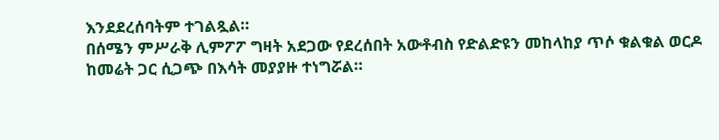እንደደረሰባትም ተገልጿል።
በሰሜን ምሥራቅ ሊምፖፖ ግዛት አደጋው የደረሰበት አውቶብስ የድልድዩን መከላከያ ጥሶ ቁልቁል ወርዶ ከመሬት ጋር ሲጋጭ በእሳት መያያዙ ተነግሯል።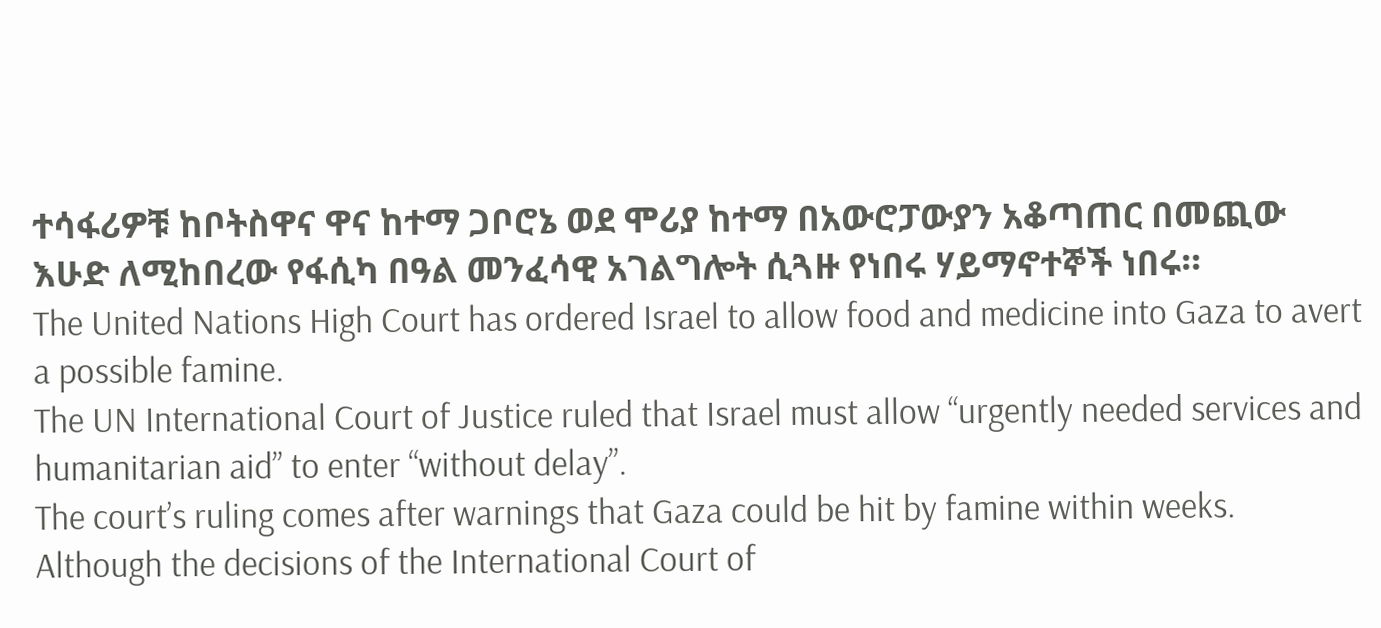ተሳፋሪዎቹ ከቦትስዋና ዋና ከተማ ጋቦሮኔ ወደ ሞሪያ ከተማ በአውሮፓውያን አቆጣጠር በመጪው እሁድ ለሚከበረው የፋሲካ በዓል መንፈሳዊ አገልግሎት ሲጓዙ የነበሩ ሃይማኖተኞች ነበሩ።
The United Nations High Court has ordered Israel to allow food and medicine into Gaza to avert a possible famine.
The UN International Court of Justice ruled that Israel must allow “urgently needed services and humanitarian aid” to enter “without delay”.
The court’s ruling comes after warnings that Gaza could be hit by famine within weeks.
Although the decisions of the International Court of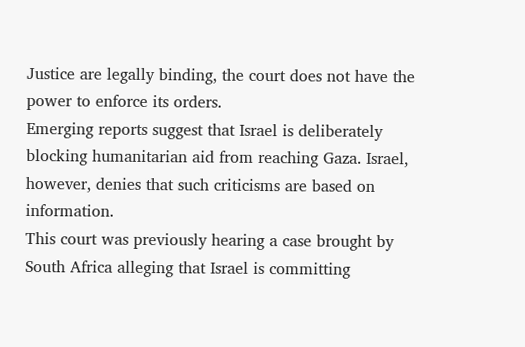Justice are legally binding, the court does not have the power to enforce its orders.
Emerging reports suggest that Israel is deliberately blocking humanitarian aid from reaching Gaza. Israel, however, denies that such criticisms are based on information.
This court was previously hearing a case brought by South Africa alleging that Israel is committing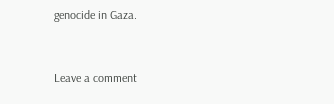genocide in Gaza.


Leave a comment